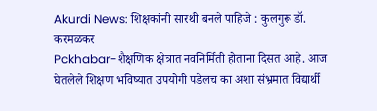Akurdi News: शिक्षकांनी सारथी बनले पाहिजे : कुलगुरू डॉ. करमळकर
Pckhabar-शैक्षणिक क्षेत्रात नवनिर्मिती होताना दिसत आहे. आज घेतलेले शिक्षण भविष्यात उपयोगी पडेलच का अशा संभ्रमात विद्यार्थी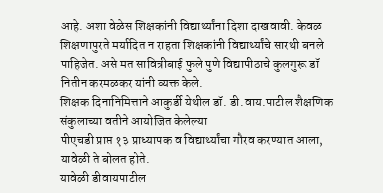आहे. अशा वेळेस शिक्षकांनी विद्यार्थ्यांना दिशा दाखवावी. केवळ शिक्षणापुरते मर्यादित न राहता शिक्षकांनी विद्यार्थ्यांचे सारथी बनले पाहिजेत. असे मत सावित्रीबाई फुले पुणे विद्यापीठाचे कुलगुरू डॉ नितीन करमळकर यांनी व्यक्त केले.
शिक्षक दिनानिमित्ताने आकुर्डी येथील डॉ. डी.वाय.पाटील शैक्षणिक संकुलाच्या वतीने आयोजित केलेल्या
पीएचडी प्राप्त १३ प्राध्यापक व विद्यार्थ्यांचा गौरव करण्यात आला, यावेळी ते बोलत होते.
यावेळी डीवायपाटील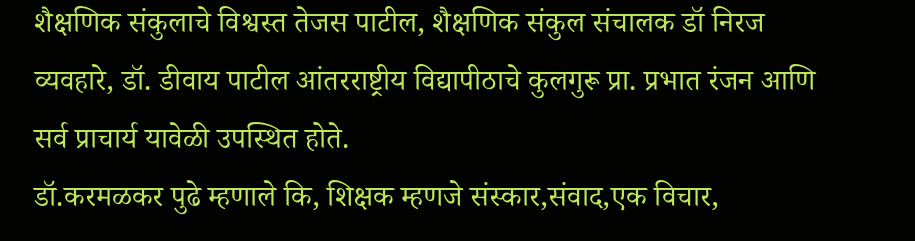शैक्षणिक संकुलाचे विश्वस्त तेजस पाटील, शैक्षणिक संकुल संचालक डॉ निरज व्यवहारे, डॉ. डीवाय पाटील आंतरराष्ट्रीय विद्यापीठाचे कुलगुरू प्रा. प्रभात रंजन आणि सर्व प्राचार्य यावेळी उपस्थित होते.
डॉ.करमळकर पुढे म्हणाले कि, शिक्षक म्हणजे संस्कार,संवाद,एक विचार,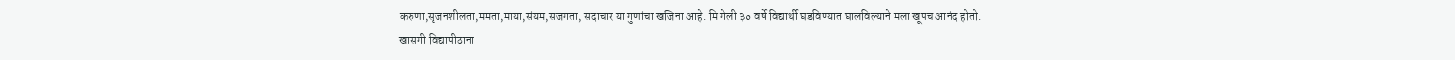करुणा,सृजनशीलता,ममता,माया,संयम,सजगता, सदाचार या गुणांचा खजिना आहे. मि गेली ३० वर्षे विद्यार्थी घडविण्यात घालविल्याने मला खूपच आनंद होतो.
खासगी विद्यापीठाना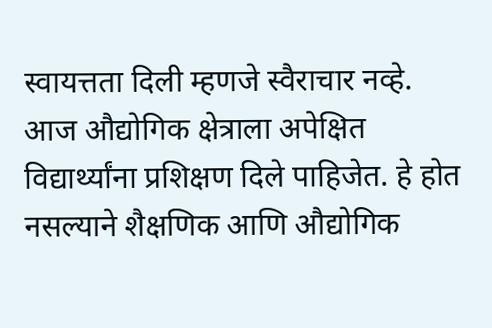स्वायत्तता दिली म्हणजे स्वैराचार नव्हे.
आज औद्योगिक क्षेत्राला अपेक्षित विद्यार्थ्यांना प्रशिक्षण दिले पाहिजेत. हे होत नसल्याने शैक्षणिक आणि औद्योगिक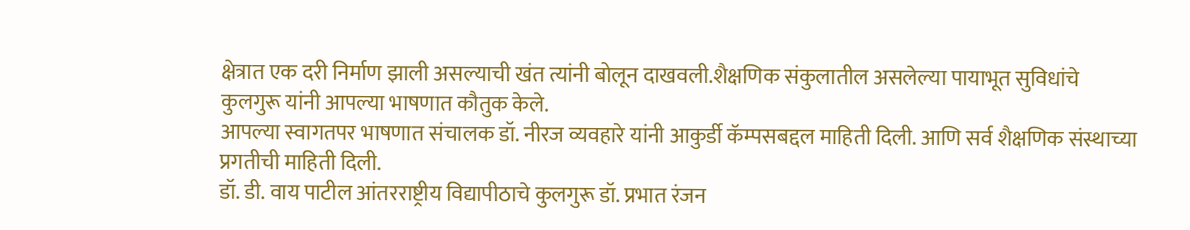क्षेत्रात एक दरी निर्माण झाली असल्याची खंत त्यांनी बोलून दाखवली.शैक्षणिक संकुलातील असलेल्या पायाभूत सुविधांचे
कुलगुरू यांनी आपल्या भाषणात कौतुक केले.
आपल्या स्वागतपर भाषणात संचालक डॉ. नीरज व्यवहारे यांनी आकुर्डी कॅम्पसबद्दल माहिती दिली. आणि सर्व शैक्षणिक संस्थाच्या प्रगतीची माहिती दिली.
डॉ. डी. वाय पाटील आंतरराष्ट्रीय विद्यापीठाचे कुलगुरू डॉ. प्रभात रंजन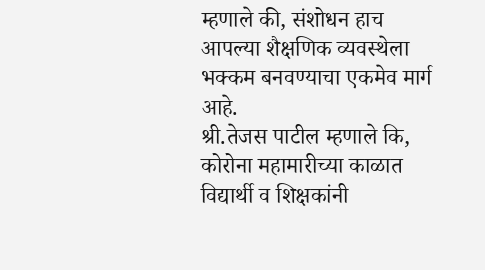म्हणाले की, संशोधन हाच आपल्या शैक्षणिक व्यवस्थेला भक्कम बनवण्याचा एकमेव मार्ग आहे.
श्री.तेजस पाटील म्हणाले कि, कोरोना महामारीच्या काळात विद्यार्थी व शिक्षकांनी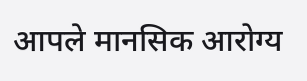आपले मानसिक आरोग्य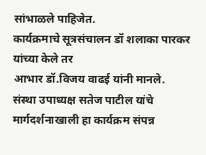सांभाळले पाहिजेत.
कार्यक्रमाचे सूत्रसंचालन डॉ शलाका पारकर यांच्या केले तर
आभार डॉ.विजय वाढई यांनी मानले.
संस्था उपाध्यक्ष सतेज पाटील यांचे मार्गदर्शनाखाली हा कार्यक्रम संपन्न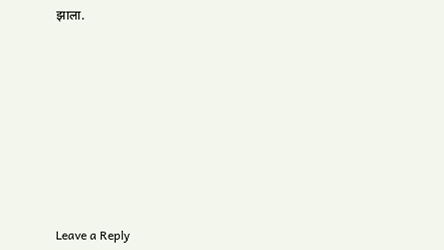झाला.










Leave a Reply